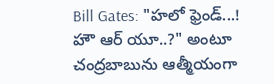Bill Gates: "హలో ఫ్రెండ్...! హౌ ఆర్ యూ..?" అంటూ చంద్రబాబును ఆత్మీయంగా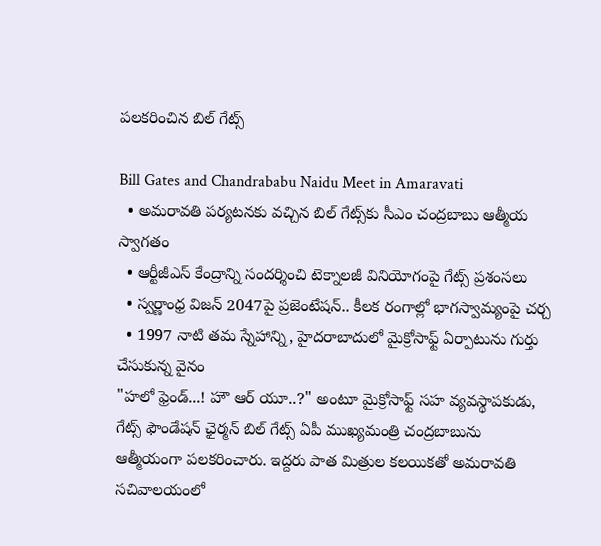పలకరించిన బిల్ గేట్స్

Bill Gates and Chandrababu Naidu Meet in Amaravati
  • అమరావతి పర్యటనకు వచ్చిన బిల్ గేట్స్‌కు సీఎం చంద్రబాబు ఆత్మీయ స్వాగతం
  • ఆర్టీజీఎస్ కేంద్రాన్ని సందర్శించి టెక్నాలజీ వినియోగంపై గేట్స్ ప్రశంసలు
  • స్వర్ణాంధ్ర విజన్ 2047పై ప్రజెంటేషన్.. కీలక రంగాల్లో భాగస్వామ్యంపై చర్చ
  • 1997 నాటి తమ స్నేహాన్ని, హైదరాబాదులో మైక్రోసాఫ్ట్ ఏర్పాటును గుర్తు చేసుకున్న వైనం
"హలో ఫ్రెండ్...! హౌ ఆర్ యూ..?" అంటూ మైక్రోసాఫ్ట్ సహ వ్యవస్థాపకుడు, గేట్స్ ఫౌండేషన్ ఛైర్మన్ బిల్ గేట్స్ ఏపీ ముఖ్యమంత్రి చంద్రబాబును ఆత్మీయంగా పలకరించారు. ఇద్దరు పాత మిత్రుల కలయికతో అమరావతి సచివాలయంలో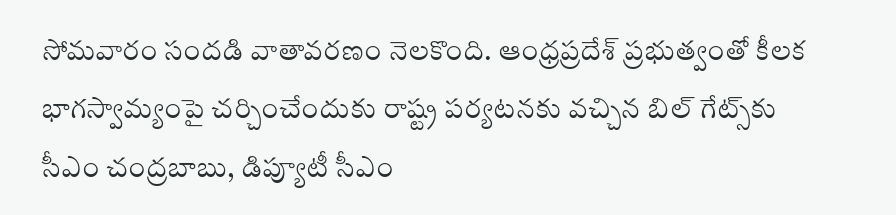సోమవారం సందడి వాతావరణం నెలకొంది. ఆంధ్రప్రదేశ్ ప్రభుత్వంతో కీలక భాగస్వామ్యంపై చర్చించేందుకు రాష్ట్ర పర్యటనకు వచ్చిన బిల్ గేట్స్‌కు సీఎం చంద్రబాబు, డిప్యూటీ సీఎం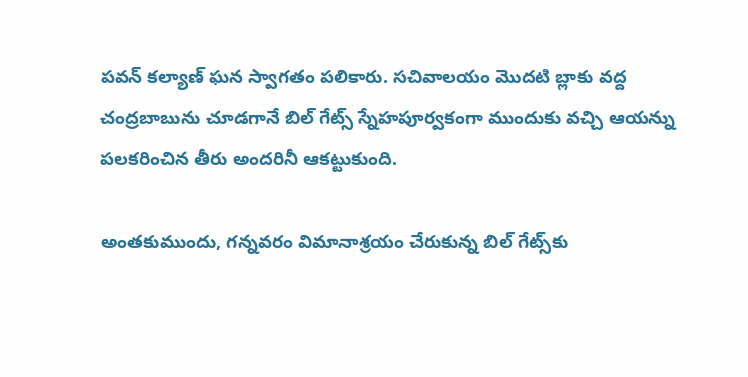పవన్ కల్యాణ్ ఘన స్వాగతం పలికారు. సచివాలయం మొదటి బ్లాకు వద్ద చంద్రబాబును చూడగానే బిల్ గేట్స్ స్నేహపూర్వకంగా ముందుకు వచ్చి ఆయన్ను పలకరించిన తీరు అందరినీ ఆకట్టుకుంది.

అంతకుముందు, గన్నవరం విమానాశ్రయం చేరుకున్న బిల్ గేట్స్‌కు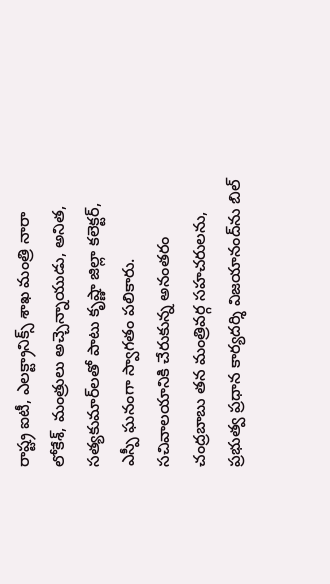రాష్ట్ర ఐటీ, ఎలక్ట్రానిక్స్ శాఖ మంత్రి నారా లోకేశ్, మంత్రులు అచ్చెన్నాయుడు, అనిత, సత్యకుమార్‌లతో పాటు కృష్ణా జిల్లా కలెక్టర్, ఎస్పీ ఘనంగా స్వాగతం పలికారు. సచివాలయానికి చేరుకున్న అనంతరం చంద్రబాబు తన మంత్రివర్గ సహచరులను, ప్రభుత్వ ప్రధాన కార్యదర్శి విజయానంద్‌ను బిల్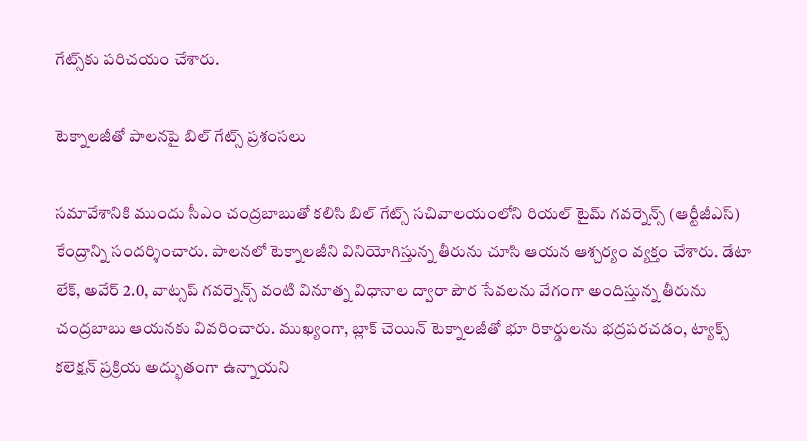గేట్స్‌కు పరిచయం చేశారు.

టెక్నాలజీతో పాలనపై బిల్ గేట్స్ ప్రశంసలు

సమావేశానికి ముందు సీఎం చంద్రబాబుతో కలిసి బిల్ గేట్స్ సచివాలయంలోని రియల్ టైమ్ గవర్నెన్స్ (ఆర్టీజీఎస్) కేంద్రాన్ని సందర్శించారు. పాలనలో టెక్నాలజీని వినియోగిస్తున్న తీరును చూసి ఆయన ఆశ్చర్యం వ్యక్తం చేశారు. డేటా లేక్, అవేర్ 2.0, వాట్సప్ గవర్నెన్స్ వంటి వినూత్న విధానాల ద్వారా పౌర సేవలను వేగంగా అందిస్తున్న తీరును చంద్రబాబు ఆయనకు వివరించారు. ముఖ్యంగా, బ్లాక్ చెయిన్ టెక్నాలజీతో భూ రికార్డులను భద్రపరచడం, ట్యాక్స్ కలెక్షన్ ప్రక్రియ అద్భుతంగా ఉన్నాయని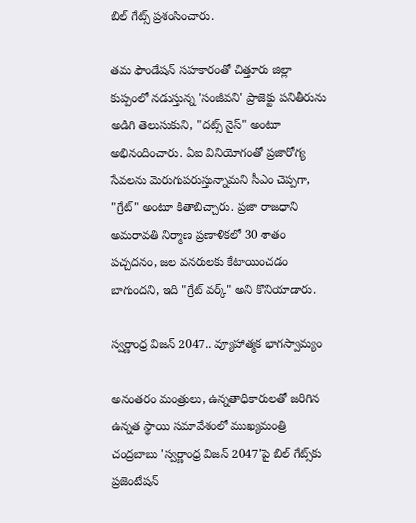బిల్ గేట్స్ ప్రశంసించారు.

తమ ఫౌండేషన్ సహకారంతో చిత్తూరు జిల్లా కుప్పంలో నడుస్తున్న 'సంజీవని' ప్రాజెక్టు పనితీరును అడిగి తెలుసుకుని, "దట్స్ నైస్" అంటూ అభినందించారు. ఏఐ వినియోగంతో ప్రజారోగ్య సేవలను మెరుగుపరుస్తున్నామని సీఎం చెప్పగా, "గ్రేట్" అంటూ కితాబిచ్చారు. ప్రజా రాజధాని అమరావతి నిర్మాణ ప్రణాళికలో 30 శాతం పచ్చదనం, జల వనరులకు కేటాయించడం బాగుందని, ఇది "గ్రేట్ వర్క్" అని కొనియాడారు.

స్వర్ణాంధ్ర విజన్ 2047.. వ్యూహాత్మక భాగస్వామ్యం

అనంతరం మంత్రులు, ఉన్నతాధికారులతో జరిగిన ఉన్నత స్థాయి సమావేశంలో ముఖ్యమంత్రి చంద్రబాబు 'స్వర్ణాంధ్ర విజన్ 2047'పై బిల్ గేట్స్‌కు ప్రజెంటేషన్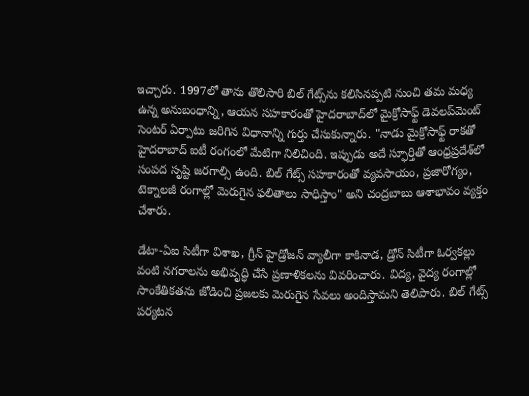ఇచ్చారు. 1997లో తాను తొలిసారి బిల్ గేట్స్‌ను కలిసినప్పటి నుంచి తమ మధ్య ఉన్న అనుబంధాన్ని, ఆయన సహకారంతో హైదరాబాద్‌లో మైక్రోసాఫ్ట్ డెవలప్‌మెంట్ సెంటర్ ఏర్పాటు జరిగిన విధానాన్ని గుర్తు చేసుకున్నారు. "నాడు మైక్రోసాఫ్ట్ రాకతో హైదరాబాద్ ఐటీ రంగంలో మేటిగా నిలిచింది. ఇప్పుడు అదే స్ఫూర్తితో ఆంధ్రప్రదేశ్‌లో సంపద సృష్టి జరగాల్సి ఉంది. బిల్ గేట్స్ సహకారంతో వ్యవసాయం, ప్రజారోగ్యం, టెక్నాలజీ రంగాల్లో మెరుగైన ఫలితాలు సాధిస్తాం" అని చంద్రబాబు ఆశాభావం వ్యక్తం చేశారు.

డేటా-ఏఐ సిటీగా విశాఖ, గ్రీన్ హైడ్రోజన్ వ్యాలీగా కాకినాడ, డ్రోన్ సిటీగా ఓర్వకల్లు వంటి నగరాలను అభివృద్ధి చేసే ప్రణాళికలను వివరించారు. విద్య, వైద్య రంగాల్లో సాంకేతికతను జోడించి ప్రజలకు మెరుగైన సేవలు అందిస్తామని తెలిపారు. బిల్ గేట్స్ పర్యటన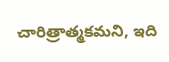చారిత్రాత్మకమని, ఇది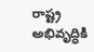రాష్ట్ర అభివృద్ధికి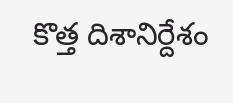కొత్త దిశానిర్దేశం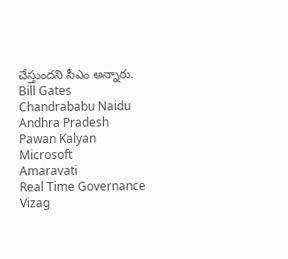చేస్తుందని సీఎం అన్నారు.
Bill Gates
Chandrababu Naidu
Andhra Pradesh
Pawan Kalyan
Microsoft
Amaravati
Real Time Governance
Vizag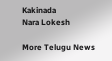Kakinada
Nara Lokesh

More Telugu News